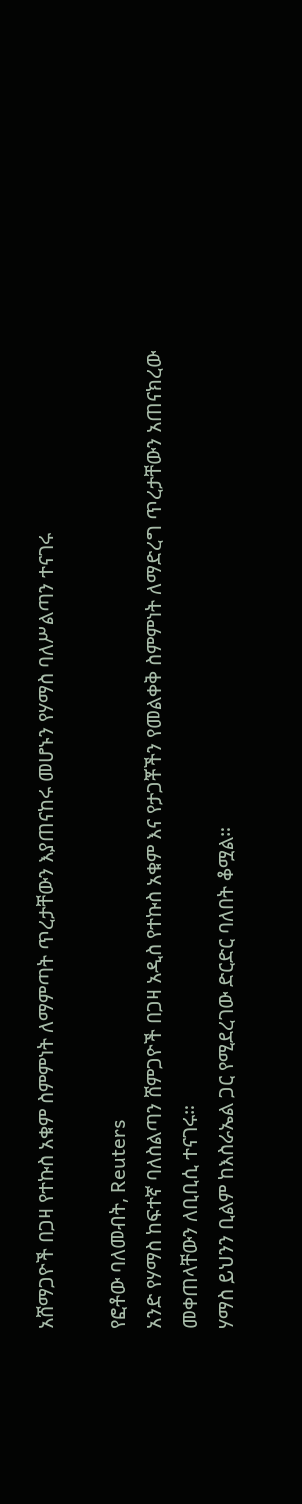አሸማጋዮች በጋዛ የተኩስ አቁም ስምምነት ለማምጣት ጥረታቸውን እያጠናከሩ መሆኑን የሃማስ ባለሥልጣን ተናገሩ

የፎቶው ባለመብት, Reuters
አንድ የሃማስ ከፍተኛ ባለስልጣን ሸምጋዮች በጋዛ አዲስ የተኩስ አቁም እና የታጋቾችን የመልቀቅ ስምምነት ለማድረግ ጥረታቸውን አጠናክረው መቀጠላቸውን ለቢቢሲ ተናገሩ።
ሃማስ ይህንን ቢልም ከእስራኤል ጋር የሚደረገው ድርድር ባለበት ቆሟል።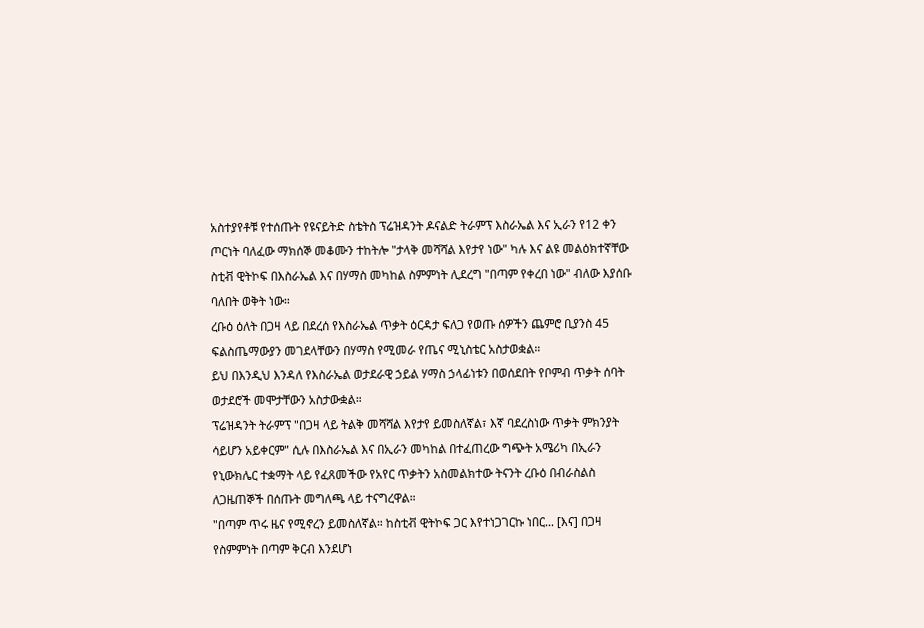አስተያየቶቹ የተሰጡት የዩናይትድ ስቴትስ ፕሬዝዳንት ዶናልድ ትራምፕ እስራኤል እና ኢራን የ12 ቀን ጦርነት ባለፈው ማክሰኞ መቆሙን ተከትሎ "ታላቅ መሻሻል እየታየ ነው" ካሉ እና ልዩ መልዕክተኛቸው ስቲቭ ዊትኮፍ በእስራኤል እና በሃማስ መካከል ስምምነት ሊደረግ "በጣም የቀረበ ነው" ብለው እያሰቡ ባለበት ወቅት ነው።
ረቡዕ ዕለት በጋዛ ላይ በደረሰ የእስራኤል ጥቃት ዕርዳታ ፍለጋ የወጡ ሰዎችን ጨምሮ ቢያንስ 45 ፍልስጤማውያን መገደላቸውን በሃማስ የሚመራ የጤና ሚኒስቴር አስታወቋል።
ይህ በእንዲህ እንዳለ የእስራኤል ወታደራዊ ኃይል ሃማስ ኃላፊነቱን በወሰደበት የቦምብ ጥቃት ሰባት ወታደሮች መሞታቸውን አስታውቋል።
ፕሬዝዳንት ትራምፕ "በጋዛ ላይ ትልቅ መሻሻል እየታየ ይመስለኛል፣ እኛ ባደረስነው ጥቃት ምክንያት ሳይሆን አይቀርም" ሲሉ በእስራኤል እና በኢራን መካከል በተፈጠረው ግጭት አሜሪካ በኢራን የኒውክሌር ተቋማት ላይ የፈጸመችው የአየር ጥቃትን አስመልክተው ትናንት ረቡዕ በብራስልስ ለጋዜጠኞች በሰጡት መግለጫ ላይ ተናግረዋል።
"በጣም ጥሩ ዜና የሚኖረን ይመስለኛል። ከስቲቭ ዊትኮፍ ጋር እየተነጋገርኩ ነበር... [እና] በጋዛ የስምምነት በጣም ቅርብ እንደሆነ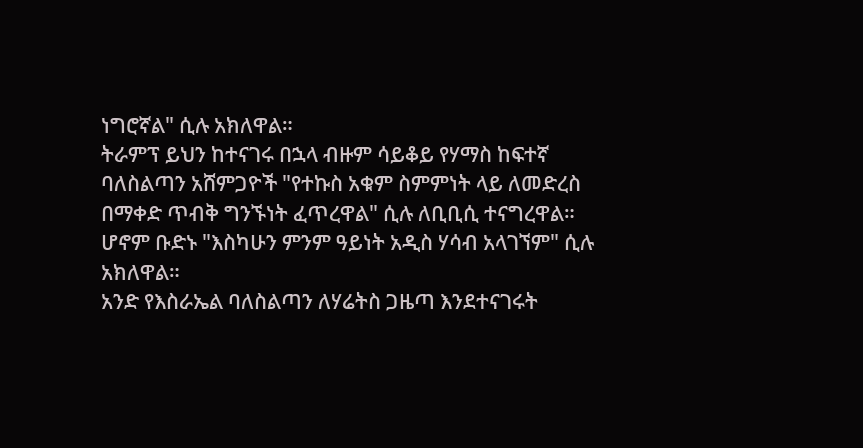ነግሮኛል" ሲሉ አክለዋል።
ትራምፕ ይህን ከተናገሩ በኋላ ብዙም ሳይቆይ የሃማስ ከፍተኛ ባለስልጣን አሸምጋዮች "የተኩስ አቁም ስምምነት ላይ ለመድረስ በማቀድ ጥብቅ ግንኙነት ፈጥረዋል" ሲሉ ለቢቢሲ ተናግረዋል።
ሆኖም ቡድኑ "እስካሁን ምንም ዓይነት አዲስ ሃሳብ አላገኘም" ሲሉ አክለዋል።
አንድ የእስራኤል ባለስልጣን ለሃሬትስ ጋዜጣ እንደተናገሩት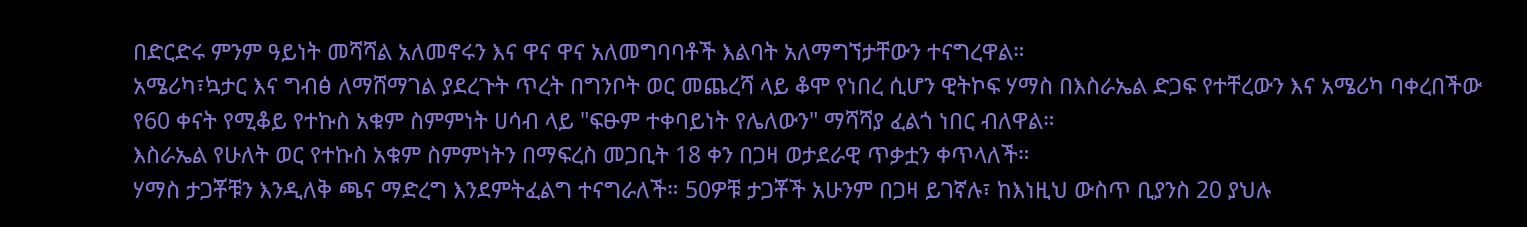በድርድሩ ምንም ዓይነት መሻሻል አለመኖሩን እና ዋና ዋና አለመግባባቶች እልባት አለማግኘታቸውን ተናግረዋል።
አሜሪካ፣ኳታር እና ግብፅ ለማሸማገል ያደረጉት ጥረት በግንቦት ወር መጨረሻ ላይ ቆሞ የነበረ ሲሆን ዊትኮፍ ሃማስ በእስራኤል ድጋፍ የተቸረውን እና አሜሪካ ባቀረበችው የ60 ቀናት የሚቆይ የተኩስ አቁም ስምምነት ሀሳብ ላይ "ፍፁም ተቀባይነት የሌለውን" ማሻሻያ ፈልጎ ነበር ብለዋል።
እስራኤል የሁለት ወር የተኩስ አቁም ስምምነትን በማፍረስ መጋቢት 18 ቀን በጋዛ ወታደራዊ ጥቃቷን ቀጥላለች።
ሃማስ ታጋቾቹን እንዲለቅ ጫና ማድረግ እንደምትፈልግ ተናግራለች። 50ዎቹ ታጋቾች አሁንም በጋዛ ይገኛሉ፣ ከእነዚህ ውስጥ ቢያንስ 20 ያህሉ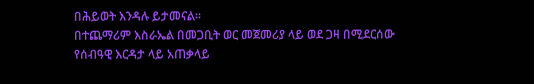በሕይወት እንዳሉ ይታመናል።
በተጨማሪም እስራኤል በመጋቢት ወር መጀመሪያ ላይ ወደ ጋዛ በሚደርሰው የሰብዓዊ እርዳታ ላይ አጠቃላይ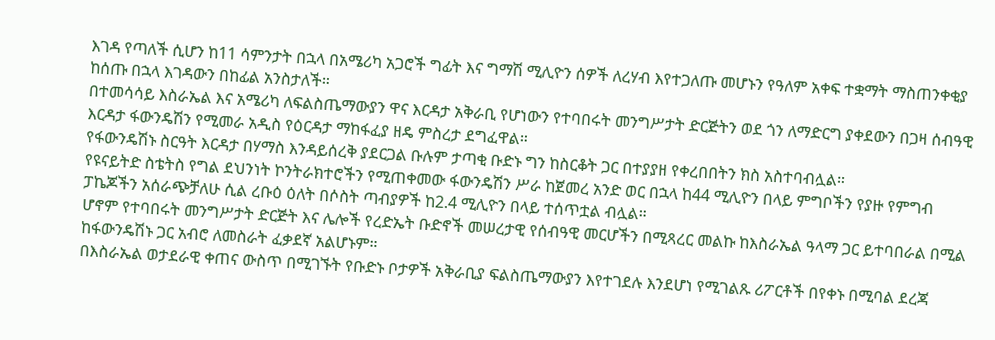እገዳ የጣለች ሲሆን ከ11 ሳምንታት በኋላ በአሜሪካ አጋሮች ግፊት እና ግማሽ ሚሊዮን ሰዎች ለረሃብ እየተጋለጡ መሆኑን የዓለም አቀፍ ተቋማት ማስጠንቀቂያ ከሰጡ በኋላ እገዳውን በከፊል አንስታለች።
በተመሳሳይ እስራኤል እና አሜሪካ ለፍልስጤማውያን ዋና እርዳታ አቅራቢ የሆነውን የተባበሩት መንግሥታት ድርጅትን ወደ ጎን ለማድርግ ያቀደውን በጋዛ ሰብዓዊ እርዳታ ፋውንዴሽን የሚመራ አዲስ የዕርዳታ ማከፋፈያ ዘዴ ምስረታ ደግፈዋል።
የፋውንዴሽኑ ስርዓት እርዳታ በሃማስ እንዳይሰረቅ ያደርጋል ቡሉም ታጣቂ ቡድኑ ግን ከስርቆት ጋር በተያያዘ የቀረበበትን ክስ አስተባብሏል።
የዩናይትድ ስቴትስ የግል ደህንነት ኮንትራክተሮችን የሚጠቀመው ፋውንዴሽን ሥራ ከጀመረ አንድ ወር በኋላ ከ44 ሚሊዮን በላይ ምግቦችን የያዙ የምግብ ፓኬጆችን አሰራጭቻለሁ ሲል ረቡዕ ዕለት በሶስት ጣብያዎች ከ2.4 ሚሊዮን በላይ ተሰጥቷል ብሏል።
ሆኖም የተባበሩት መንግሥታት ድርጅት እና ሌሎች የረድኤት ቡድኖች መሠረታዊ የሰብዓዊ መርሆችን በሚጻረር መልኩ ከእስራኤል ዓላማ ጋር ይተባበራል በሚል ከፋውንዴሽኑ ጋር አብሮ ለመስራት ፈቃደኛ አልሆኑም።
በእስራኤል ወታደራዊ ቀጠና ውስጥ በሚገኙት የቡድኑ ቦታዎች አቅራቢያ ፍልስጤማውያን እየተገደሉ እንደሆነ የሚገልጹ ሪፖርቶች በየቀኑ በሚባል ደረጃ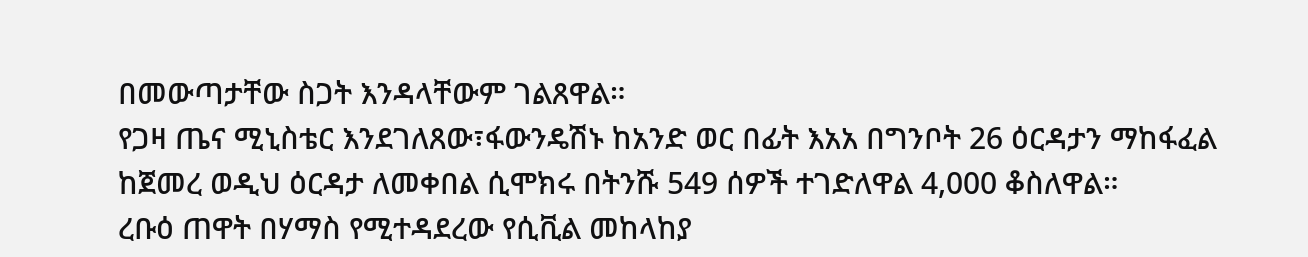በመውጣታቸው ስጋት እንዳላቸውም ገልጸዋል።
የጋዛ ጤና ሚኒስቴር እንደገለጸው፣ፋውንዴሽኑ ከአንድ ወር በፊት እአአ በግንቦት 26 ዕርዳታን ማከፋፈል ከጀመረ ወዲህ ዕርዳታ ለመቀበል ሲሞክሩ በትንሹ 549 ሰዎች ተገድለዋል 4,000 ቆስለዋል።
ረቡዕ ጠዋት በሃማስ የሚተዳደረው የሲቪል መከላከያ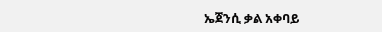ኤጀንሲ ቃል አቀባይ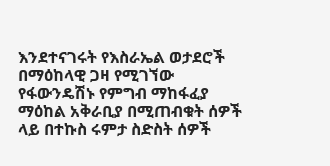እንደተናገሩት የእስራኤል ወታደሮች በማዕከላዊ ጋዛ የሚገኘው የፋውንዴሽኑ የምግብ ማከፋፈያ ማዕከል አቅራቢያ በሚጠብቁት ሰዎች ላይ በተኩስ ሩምታ ስድስት ሰዎች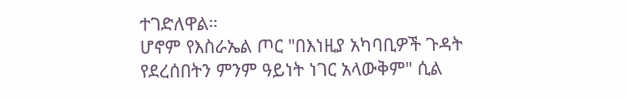ተገድለዋል።
ሆኖም የእስራኤል ጦር "በእነዚያ አካባቢዎች ጉዳት የደረሰበትን ምንም ዓይነት ነገር አላውቅም" ሲል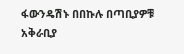ፋውንዴሽኑ በበኩሉ በጣቢያዎቹ አቅራቢያ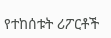የተከሰቱት ሪፖርቶች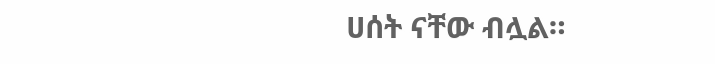ሀሰት ናቸው ብሏል።